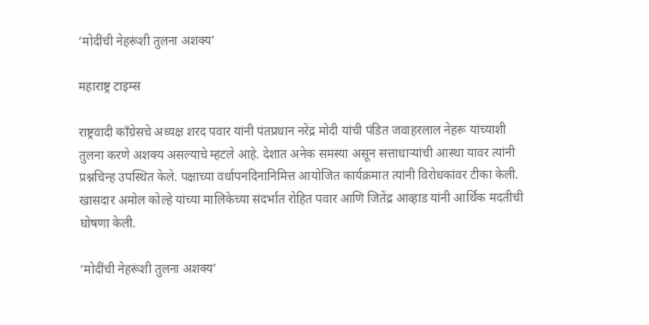‘मोदींची नेहरूंशी तुलना अशक्य’

महाराष्ट्र टाइम्स

राष्ट्रवादी काँग्रेसचे अध्यक्ष शरद पवार यांनी पंतप्रधान नरेंद्र मोदी यांची पंडित जवाहरलाल नेहरू यांच्याशी तुलना करणे अशक्य असल्याचे म्हटले आहे. देशात अनेक समस्या असून सत्ताधाऱ्यांची आस्था यावर त्यांनी प्रश्नचिन्ह उपस्थित केले. पक्षाच्या वर्धापनदिनानिमित्त आयोजित कार्यक्रमात त्यांनी विरोधकांवर टीका केली. खासदार अमोल कोल्हे यांच्या मालिकेच्या संदर्भात रोहित पवार आणि जितेंद्र आव्हाड यांनी आर्थिक मदतीची घोषणा केली.

‘मोदींची नेहरूंशी तुलना अशक्य’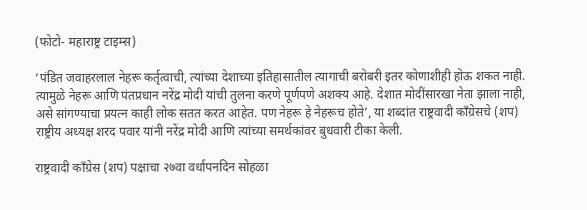(फोटो- महाराष्ट्र टाइम्स)

‘पंडित जवाहरलाल नेहरू कर्तृत्वाची, त्यांच्या देशाच्या इतिहासातील त्यागाची बरोबरी इतर कोणाशीही होऊ शकत नाही. त्यामुळे नेहरू आणि पंतप्रधान नरेंद्र मोदी यांची तुलना करणे पूर्णपणे अशक्य आहे. देशात मोदींसारखा नेता झाला नाही, असे सांगण्याचा प्रयत्न काही लोक सतत करत आहेत. पण नेहरू हे नेहरूच होते’, या शब्दांत राष्ट्रवादी काँग्रेसचे (शप) राष्ट्रीय अध्यक्ष शरद पवार यांनी नरेंद्र मोदी आणि त्यांच्या समर्थकांवर बुधवारी टीका केली.

राष्ट्रवादी काँग्रेस (शप) पक्षाचा २७वा वर्धापनदिन सोहळा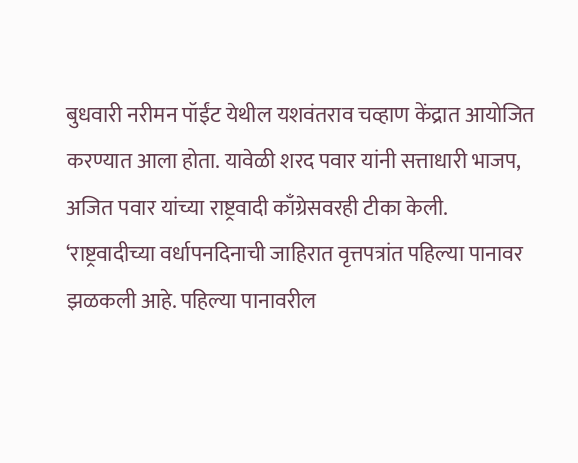बुधवारी नरीमन पॉईंट येथील यशवंतराव चव्हाण केंद्रात आयोजित करण्यात आला होता. यावेळी शरद पवार यांनी सत्ताधारी भाजप, अजित पवार यांच्या राष्ट्रवादी काँग्रेसवरही टीका केली. ‘राष्ट्रवादीच्या वर्धापनदिनाची जाहिरात वृत्तपत्रांत पहिल्या पानावर झळकली आहे. पहिल्या पानावरील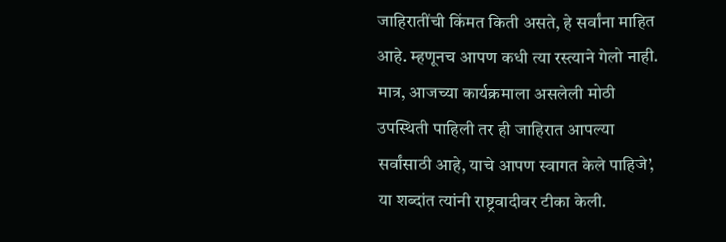जाहिरातींची किंमत किती असते, हे सर्वांना माहित आहे. म्हणूनच आपण कधी त्या रस्त्याने गेलो नाही. मात्र, आजच्या कार्यक्रमाला असलेली मोठी उपस्थिती पाहिली तर ही जाहिरात आपल्या सर्वांसाठी आहे, याचे आपण स्वागत केले पाहिजे’, या शब्दांत त्यांनी राष्ट्रवादीवर टीका केली.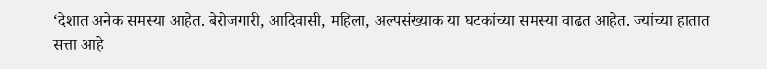‘देशात अनेक समस्या आहेत. बेरोजगारी, आदिवासी, महिला, अल्पसंख्याक या घटकांच्या समस्या वाढत आहेत. ज्यांच्या हातात सत्ता आहे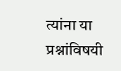त्यांना या प्रश्नांविषयी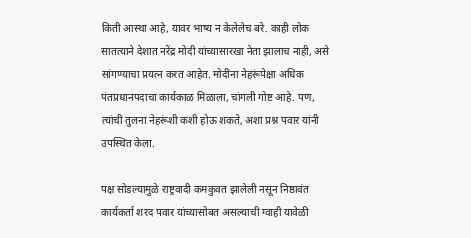किती आस्था आहे, यावर भाष्य न केलेलेच बरे. काही लोक सातत्याने देशात नरेंद्र मोदी यांच्यासारखा नेता झालाच नाही, असे सांगण्याचा प्रयत्न करत आहेत. मोदींना नेहरूंपेक्षा अधिक पंतप्रधानपदाचा कार्यकाळ मिळाला, चांगली गोष्ट आहे. पण, त्यांची तुलना नेहरूंशी कशी होऊ शकते, अशा प्रश्न पवार यांनी उपस्थित केला.

पक्ष सोडल्यामुळे राष्ट्रवादी कमकुवत झालेली नसून निष्ठावंत कार्यकर्ता शरद पवार यांच्यासोबत असल्याची ग्वाही यावेळी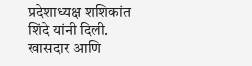प्रदेशाध्यक्ष शशिकांत शिंदे यांनी दिली. खासदार आणि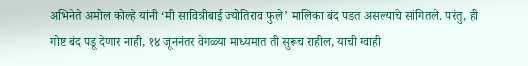अभिनेते अमोल कोल्हे यांनी ‘मी सावित्रीबाई ज्योतिराव फुले’ मालिका बंद पडत असल्याचे सांगितले. परंतु, ही गोष्ट बंद पडू देणार नाही, १४ जूननंतर वेगळ्या माध्यमात ती सुरूच राहील, याची ग्वाही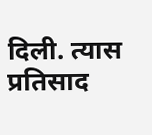दिली. त्यास प्रतिसाद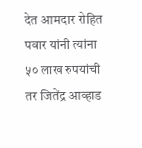देत आमदार रोहित पवार यांनी त्यांना ५० लाख रुपयांची तर जितेंद्र आव्हाड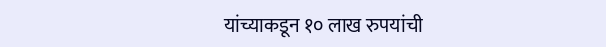यांच्याकडून १० लाख रुपयांची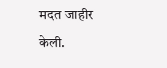मदत जाहीर केली.